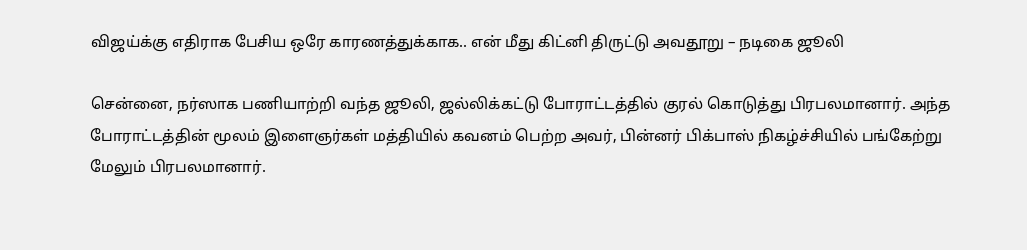விஜய்க்கு எதிராக பேசிய ஒரே காரணத்துக்காக.. என் மீது கிட்னி திருட்டு அவதூறு – நடிகை ஜூலி

சென்னை, நர்ஸாக பணியாற்றி வந்த ஜூலி, ஜல்லிக்கட்டு போராட்டத்தில் குரல் கொடுத்து பிரபலமானார். அந்த போராட்டத்தின் மூலம் இளைஞர்கள் மத்தியில் கவனம் பெற்ற அவர், பின்னர் பிக்பாஸ் நிகழ்ச்சியில் பங்கேற்று மேலும் பிரபலமானார்.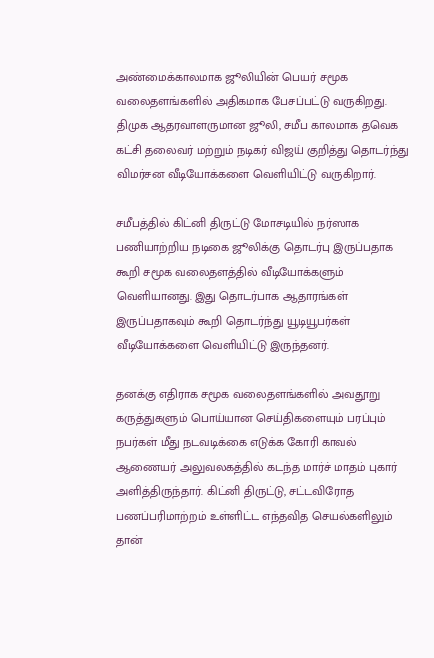அண்மைக்காலமாக ஜூலியின் பெயர் சமூக வலைதளங்களில் அதிகமாக பேசப்பட்டு வருகிறது. திமுக ஆதரவாளருமான ஜூலி, சமீப காலமாக தவெக கட்சி தலைவர் மற்றும் நடிகர் விஜய் குறித்து தொடர்ந்து விமர்சன வீடியோக்களை வெளியிட்டு வருகிறார்.

சமீபத்தில் கிட்னி திருட்டு மோசடியில் நர்ஸாக பணியாற்றிய நடிகை ஜூலிக்கு தொடர்பு இருப்பதாக கூறி சமூக வலைதளத்தில் வீடியோக்களும் வெளியானது. இது தொடர்பாக ஆதாரங்கள் இருப்பதாகவும் கூறி தொடர்ந்து யூடியூபர்கள் வீடியோக்களை வெளியிட்டு இருந்தனர்.

தனக்கு எதிராக சமூக வலைதளங்களில் அவதூறு கருத்துகளும் பொய்யான செய்திகளையும் பரப்பும் நபர்கள் மீது நடவடிக்கை எடுக்க கோரி காவல் ஆணையர் அலுவலகத்தில் கடந்த மார்ச் மாதம் புகார் அளித்திருந்தார். கிட்னி திருட்டு, சட்டவிரோத பணப்பரிமாற்றம் உள்ளிட்ட எந்தவித செயல்களிலும் தான்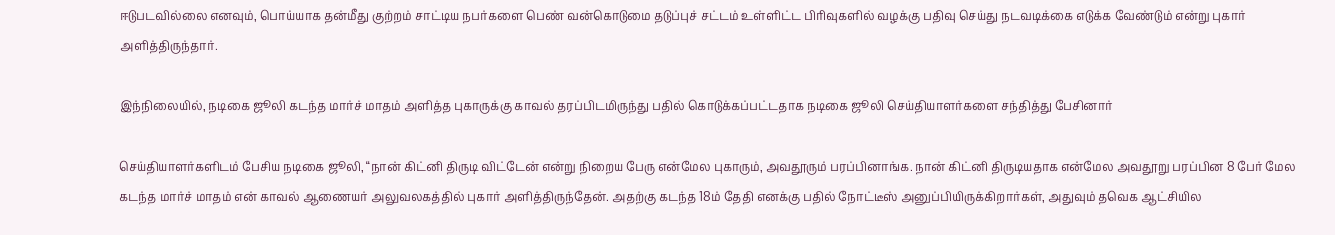ஈடுபடவில்லை எனவும், பொய்யாக தன்மீது குற்றம் சாட்டிய நபர்களை பெண் வன்கொடுமை தடுப்புச் சட்டம் உள்ளிட்ட பிரிவுகளில் வழக்கு பதிவு செய்து நடவடிக்கை எடுக்க வேண்டும் என்று புகார் அளித்திருந்தார்.

இந்நிலையில், நடிகை ஜூலி கடந்த மார்ச் மாதம் அளித்த புகாருக்கு காவல் தரப்பிடமிருந்து பதில் கொடுக்கப்பட்டதாக நடிகை ஜூலி செய்தியாளர்களை சந்தித்து பேசினார்

செய்தியாளர்களிடம் பேசிய நடிகை ஜூலி, “நான் கிட்னி திருடி விட்டேன் என்று நிறைய பேரு என்மேல புகாரும், அவதூரும் பரப்பினாங்க. நான் கிட்னி திருடியதாக என்மேல அவதூறு பரப்பின 8 பேர் மேல கடந்த மார்ச் மாதம் என் காவல் ஆணையர் அலுவலகத்தில் புகார் அளித்திருந்தேன். அதற்கு கடந்த 18ம் தேதி எனக்கு பதில் நோட்டீஸ் அனுப்பியிருக்கிறார்கள், அதுவும் தவெக ஆட்சியில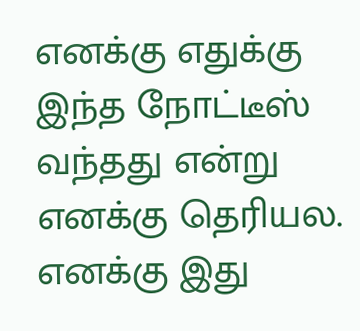எனக்கு எதுக்கு இந்த நோட்டீஸ் வந்தது என்று எனக்கு தெரியல. எனக்கு இது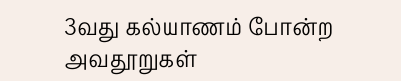3வது கல்யாணம் போன்ற அவதூறுகள்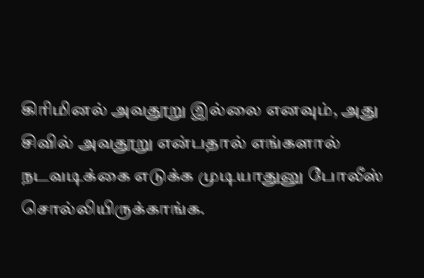கிரிமினல் அவதூறு இல்லை எனவும், அது சிவில் அவதூறு என்பதால் எங்களால் நடவடிக்கை எடுக்க முடியாதுனு போலீஸ் சொல்லியிருக்காங்க.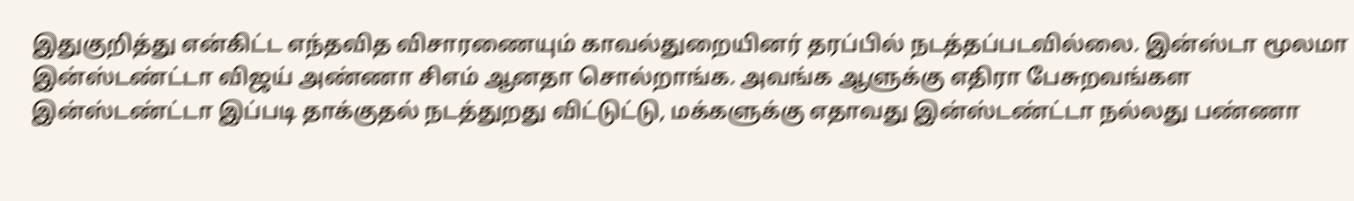இதுகுறித்து என்கிட்ட எந்தவித விசாரணையும் காவல்துறையினர் தரப்பில் நடத்தப்படவில்லை. இன்ஸ்டா மூலமா இன்ஸ்டண்ட்டா விஜய் அண்ணா சிஎம் ஆனதா சொல்றாங்க. அவங்க ஆளுக்கு எதிரா பேசுறவங்கள இன்ஸ்டண்ட்டா இப்படி தாக்குதல் நடத்துறது விட்டுட்டு, மக்களுக்கு எதாவது இன்ஸ்டண்ட்டா நல்லது பண்ணா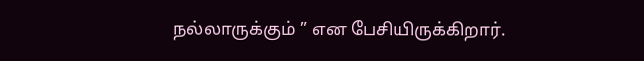நல்லாருக்கும் ” என பேசியிருக்கிறார்.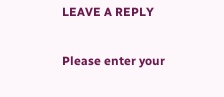LEAVE A REPLY

Please enter your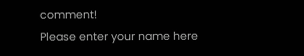comment!
Please enter your name here